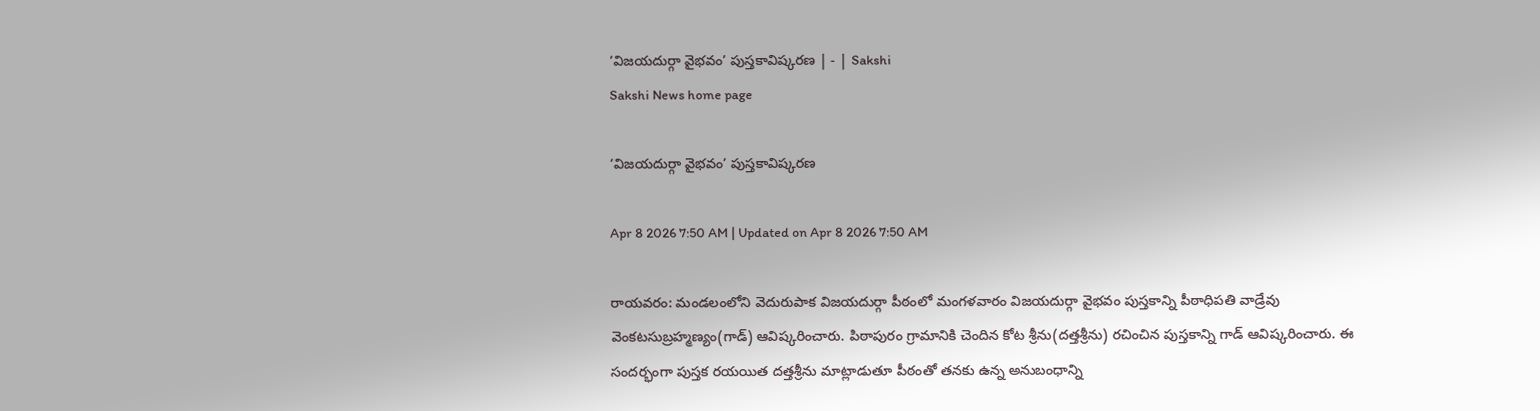‘విజయదుర్గా వైభవం’ పుస్తకావిష్కరణ | - | Sakshi
Sakshi News home page

‘విజయదుర్గా వైభవం’ పుస్తకావిష్కరణ

Apr 8 2026 7:50 AM | Updated on Apr 8 2026 7:50 AM

రాయవరం: మండలంలోని వెదురుపాక విజయదుర్గా పీఠంలో మంగళవారం విజయదుర్గా వైభవం పుస్తకాన్ని పీఠాధిపతి వాడ్రేవు వెంకటసుబ్రహ్మణ్యం(గాడ్‌) ఆవిష్కరించారు. పిఠాపురం గ్రామానికి చెందిన కోట శ్రీను(దత్తశ్రీను) రచించిన పుస్తకాన్ని గాడ్‌ ఆవిష్కరించారు. ఈ సందర్భంగా పుస్తక రయయిత దత్తశ్రీను మాట్లాడుతూ పీఠంతో తనకు ఉన్న అనుబంధాన్ని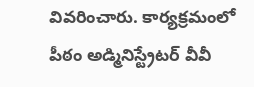వివరించారు. కార్యక్రమంలో పీఠం అడ్మినిస్ట్రేటర్‌ వీవీ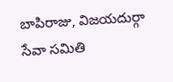బాపిరాజు, విజయదుర్గా సేవా సమితి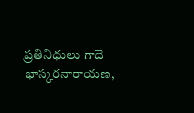ప్రతినిధులు గాదె భాస్కరనారాయణ,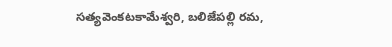సత్యవెంకటకామేశ్వరి, బలిజేపల్లి రమ,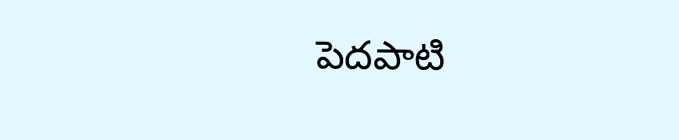పెదపాటి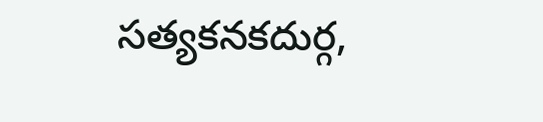సత్యకనకదుర్గ,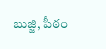బుజ్జి, పీఠం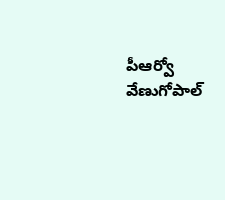పీఆర్వో వేణుగోపాల్‌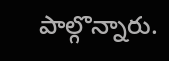పాల్గొన్నారు.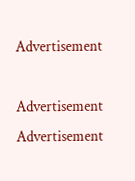Advertisement

Advertisement
Advertisement